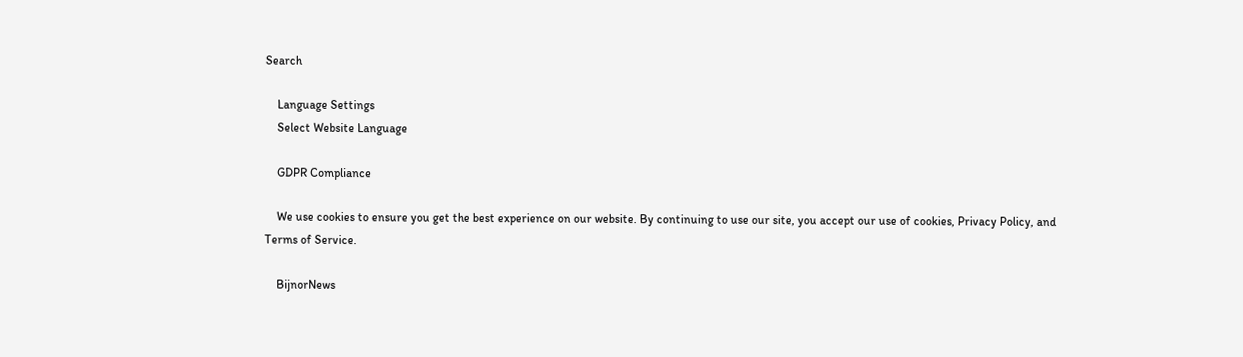Search

    Language Settings
    Select Website Language

    GDPR Compliance

    We use cookies to ensure you get the best experience on our website. By continuing to use our site, you accept our use of cookies, Privacy Policy, and Terms of Service.

    BijnorNews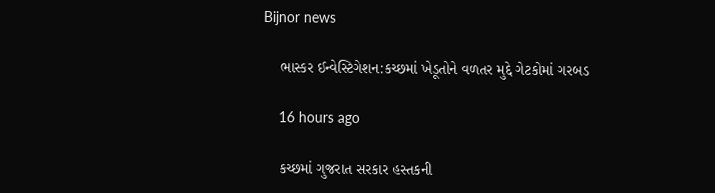Bijnor news

    ભાસ્કર ઈન્વેસ્ટિગેશન:કચ્છમાં ખેડૂતોને વળતર મુદ્દે ગેટકોમાં ગરબડ

    16 hours ago

    કચ્છમાં ગુજરાત સરકાર હસ્તકની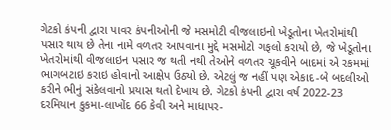ગેટકો કંપની દ્વારા પાવર કંપનીઓની જે મસમોટી વીજલાઇનો ખેડૂતોના ખેતરોમાંથી પસાર થાય છે તેના નામે વળતર આપવાના મુદ્દે મસમોટો ગફલો કરાયો છે, જે ખેડૂતોના ખેતરોમાંથી વીજલાઇન પસાર જ થતી નથી તેઓને વળતર ચૂકવીને બાદમાં એ રકમમાં ભાગબટાઇ કરાઇ હોવાનો આક્ષેપ ઉઠ્યો છે. એટલું જ નહીં પણ એકાદ-બે બદલીઓ કરીને ભીનું સંકેલવાનો પ્રયાસ થતો દેખાય છે. ગેટકો કંપની દ્વારા વર્ષ 2022-23 દરમિયાન કુકમા-લાખોંદ 66 કેવી અને માધાપર-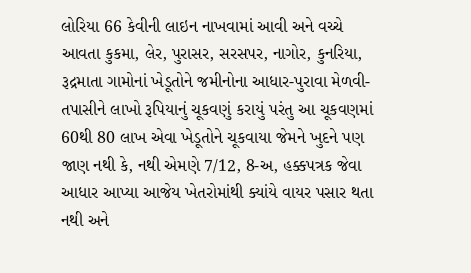લોરિયા 66 કેવીની લાઇન નાખવામાં આવી અને વચ્ચે આવતા કુકમા, લેર, પુરાસર, સરસપર, નાગોર, કુનરિયા, રૂદ્રમાતા ગામોનાં ખેડૂતોને જમીનોના આધાર-પુરાવા મેળવી-તપાસીને લાખો રૂપિયાનું ચૂકવણું કરાયું પરંતુ આ ચૂકવણમાં 60થી 80 લાખ એવા ખેડૂતોને ચૂકવાયા જેમને ખુદને પણ જાણ નથી કે, નથી એમણે 7/12, 8-અ, હક્કપત્રક જેવા આધાર આપ્યા આજેય ખેતરોમાંથી ક્યાંયે વાયર પસાર થતા નથી અને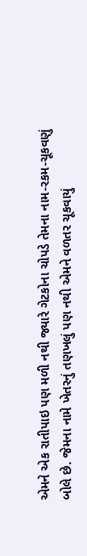એમને એક રાતીપાઇ પણ મળી નથી જ્યારે ગેટકોના ચોપડે તેમના નામ-રકમ-ચૂકવણું બોલે છે. જેમના નામે ખેતરનું તણખલું પણ નથી એમને વળતર ચૂકવાયું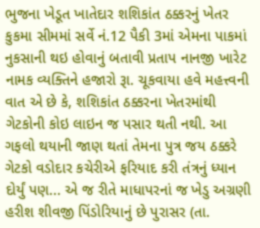ભુજના ખેડૂત ખાતેદાર શશિકાંત ઠક્કરનું ખેતર કુકમા સીમમાં સર્વે નં.12 પૈકી 3માં એમના પાકમાં નુકસાની થઇ હોવાનું બતાવી પ્રતાપ નાનજી ખારેટ નામક વ્યક્તિને હજારો રૂા. ચૂકવાયા હવે મહત્ત્વની વાત એ છે કે, શશિકાંત ઠક્કરના ખેતરમાંથી ગેટકોની કોઇ લાઇન જ પસાર થતી નથી. આ ગફલો થયાની જાણ થતાં તેમના પુત્ર જય ઠક્કરે ગેટકો વડોદાર કચેરીએ ફરિયાદ કરી તંત્રનું ધ્યાન દોર્યું પણ... એ જ રીતે માધાપરનાં જ ખેડુ અગ્રણી હરીશ શીવજી પિંડોરિયાનું છે પુરાસર (તા.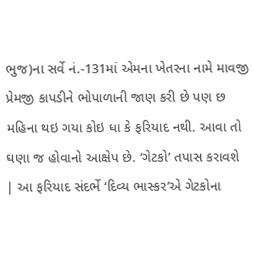ભુજ)ના સર્વે નં.-131માં એમના ખેતરના નામે માવજી પ્રેમજી કાપડીને ભોપાળાની જાણ કરી છે પણ છ મહિના થઇ ગયા કોઇ ધા કે ફરિયાદ નથી. આવા તો ઘણા જ હોવાનો આક્ષેપ છે. ‘ગેટકો’ તપાસ કરાવશે | આ ફરિયાદ સંદર્ભે ‘દિવ્ય ભાસ્કર’એ ગેટકોના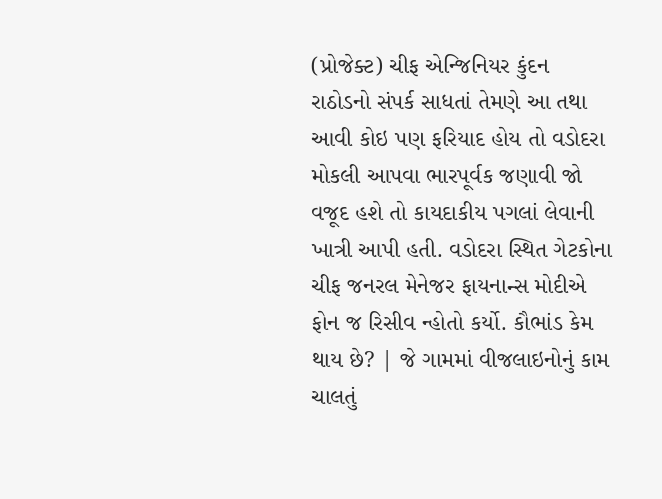(પ્રોજેક્ટ) ચીફ એન્જિનિયર કુંદન રાઠોડનો સંપર્ક સાધતાં તેમણે આ તથા આવી કોઇ પણ ફરિયાદ હોય તો વડોદરા મોકલી આપવા ભારપૂર્વક જણાવી જો વજૂદ હશે તો કાયદાકીય પગલાં લેવાની ખાત્રી આપી હતી. વડોદરા સ્થિત ગેટકોના ચીફ જનરલ મેનેજર ફાયનાન્સ મોદીએ ફોન જ રિસીવ ન્હોતો કર્યો. કૌભાંડ કેમ થાય છે? | જે ગામમાં વીજલાઇનોનું કામ ચાલતું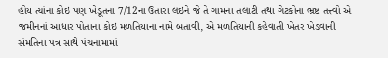હોય ત્યાંના કોઇ પણ ખેડૂતના 7/12ના ઉતારા લઇને જે તે ગામના તલાટી તથા ગેટકોના ભ્રષ્ટ તત્ત્વો એ જમીનનાં આધાર પોતાના કોઇ મળતિયાના નામે બતાવી, એ મળતિયાની કહેવાતી ખેતર ખેડવાની સંમતિના પત્ર સાથે પંચનામામાં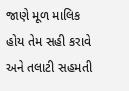જાણે મૂળ માલિક હોય તેમ સહી કરાવે અને તલાટી સહમતી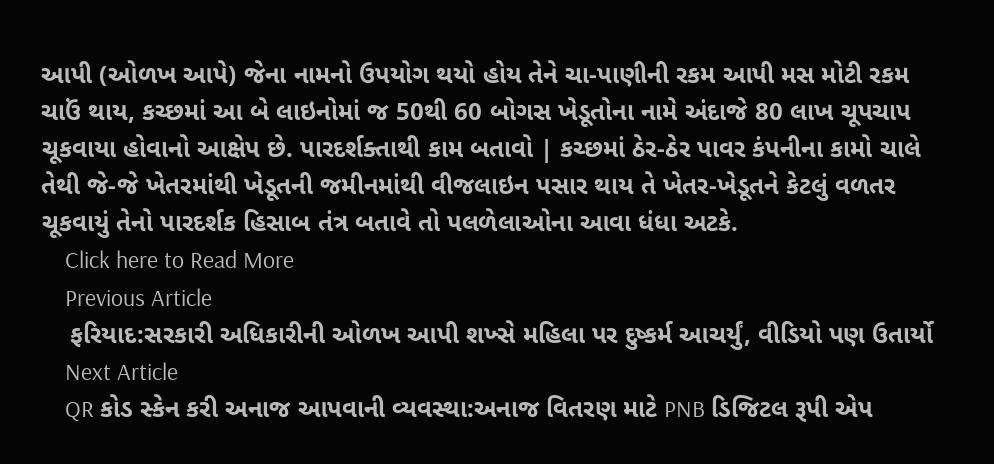આપી (ઓળખ આપે) જેના નામનો ઉપયોગ થયો હોય તેને ચા-પાણીની રકમ આપી મસ મોટી રકમ ચાઉં થાય, કચ્છમાં આ બે લાઇનોમાં જ 50થી 60 બોગસ ખેડૂતોના નામે અંદાજે 80 લાખ ચૂપચાપ ચૂકવાયા હોવાનો આક્ષેપ છે. પારદર્શક્તાથી કામ બતાવો | કચ્છમાં ઠેર-ઠેર પાવર કંપનીના કામો ચાલે તેથી જે-જે ખેતરમાંથી ખેડૂતની જમીનમાંથી વીજલાઇન પસાર થાય તે ખેતર-ખેડૂતને કેટલું વળતર ચૂકવાયું તેનો પારદર્શક હિસાબ તંત્ર બતાવે તો પલળેલાઓના આવા ધંધા અટકે.
    Click here to Read More
    Previous Article
    ફરિયાદ:સરકારી અધિકારીની ઓળખ આપી શખ્સે મહિલા પર દુષ્કર્મ આચર્યું, વીડિયો પણ ઉતાર્યો
    Next Article
    QR કોડ સ્કેન કરી અનાજ આપવાની વ્યવસ્થા:અનાજ વિતરણ માટે PNB ડિજિટલ રૂપી એપ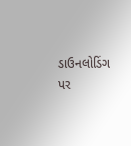ડાઉનલોડિંગ પર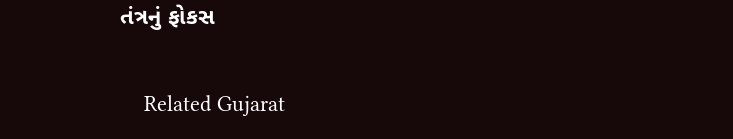તંત્રનું ફોકસ

    Related Gujarat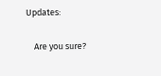Updates:

    Are you sure?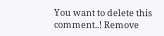You want to delete this comment..! Remove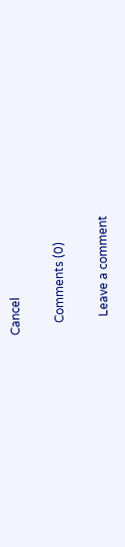Cancel

    Comments (0)

      Leave a comment